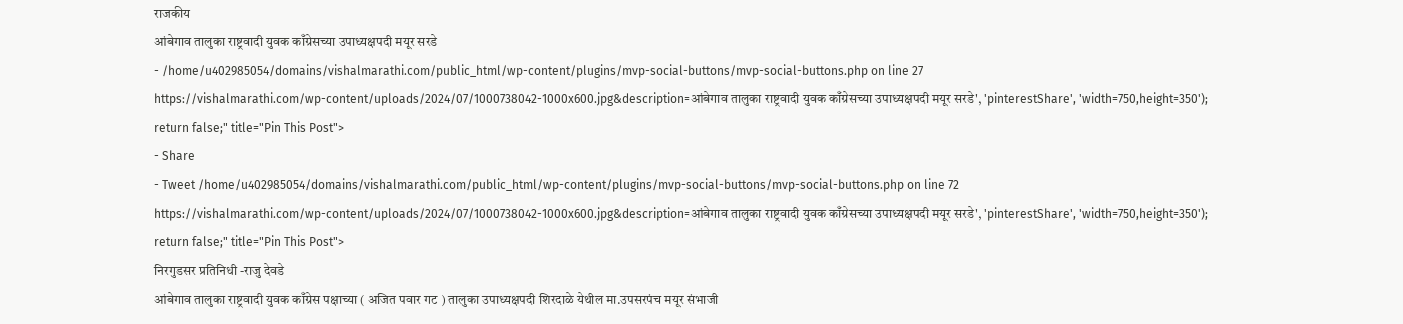राजकीय
आंबेगाव तालुका राष्ट्रवादी युवक काँग्रेसच्या उपाध्यक्षपदी मयूर सरडे
- /home/u402985054/domains/vishalmarathi.com/public_html/wp-content/plugins/mvp-social-buttons/mvp-social-buttons.php on line 27
https://vishalmarathi.com/wp-content/uploads/2024/07/1000738042-1000x600.jpg&description=आंबेगाव तालुका राष्ट्रवादी युवक काँग्रेसच्या उपाध्यक्षपदी मयूर सरडे', 'pinterestShare', 'width=750,height=350'); return false;" title="Pin This Post">
- Share
- Tweet /home/u402985054/domains/vishalmarathi.com/public_html/wp-content/plugins/mvp-social-buttons/mvp-social-buttons.php on line 72
https://vishalmarathi.com/wp-content/uploads/2024/07/1000738042-1000x600.jpg&description=आंबेगाव तालुका राष्ट्रवादी युवक काँग्रेसच्या उपाध्यक्षपदी मयूर सरडे', 'pinterestShare', 'width=750,height=350'); return false;" title="Pin This Post">
निरगुडसर प्रतिनिधी -राजु देवडे
आंबेगाव तालुका राष्ट्रवादी युवक काँग्रेस पक्षाच्या ( अजित पवार गट ) तालुका उपाध्यक्षपदी शिरदाळे येथील मा.उपसरपंच मयूर संभाजी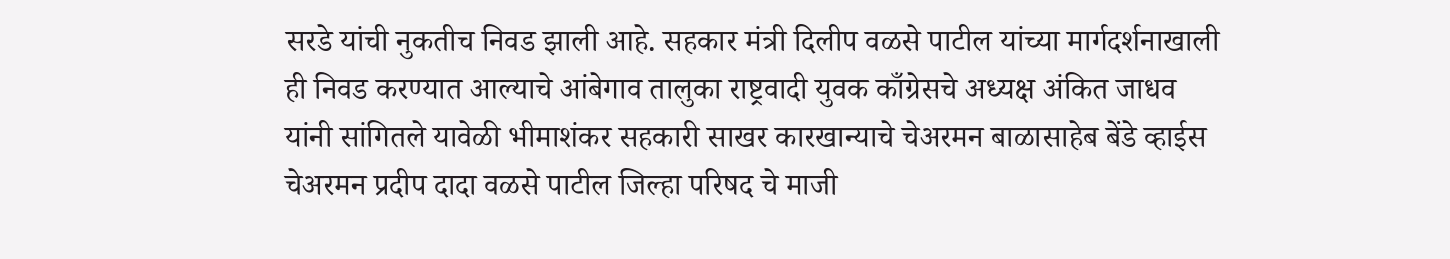सरडे यांची नुकतीच निवड झाली आहे. सहकार मंत्री दिलीप वळसे पाटील यांच्या मार्गदर्शनाखाली ही निवड करण्यात आल्याचे आंबेगाव तालुका राष्ट्रवादी युवक काँग्रेसचे अध्यक्ष अंकित जाधव यांनी सांगितले यावेळी भीमाशंकर सहकारी साखर कारखान्याचे चेअरमन बाळासाहेब बेंडे व्हाईस चेअरमन प्रदीप दादा वळसे पाटील जिल्हा परिषद चे माजी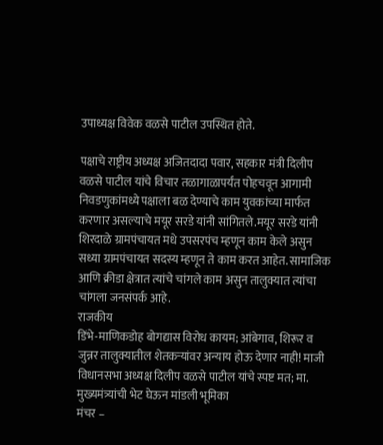उपाध्यक्ष विवेक वळसे पाटील उपस्थित होते.

पक्षाचे राष्ट्रीय अध्यक्ष अजितदादा पवार, सहकार मंत्री दिलीप वळसे पाटील यांचे विचार तळागाळापर्यंत पोहचवून आगामी निवडणुकांमध्ये पक्षाला बळ देण्याचे काम युवकांच्या मार्फत करणार असल्याचे मयूर सरडे यांनी सांगितले.मयूर सरडे यांनी शिरदाळे ग्रामपंचायत मधे उपसरपंच म्हणून काम केले असुन सध्या ग्रामपंचायत सदस्य म्हणून ते काम करत आहेत. सामाजिक आणि क्रीडा क्षेत्रात त्यांचे चांगले काम असुन तालुक्यात त्यांचा चांगला जनसंपर्क आहे.
राजकीय
डिंभे-माणिकडोह बोगद्यास विरोध कायम; आंबेगाव, शिरूर व जुन्नर तालुक्यातील शेतकऱ्यांवर अन्याय होऊ देणार नाही! माजी विधानसभा अध्यक्ष दिलीप वळसे पाटील यांचे स्पष्ट मत; मा. मुख्यमंत्र्यांची भेट घेऊन मांडली भूमिका
मंचर –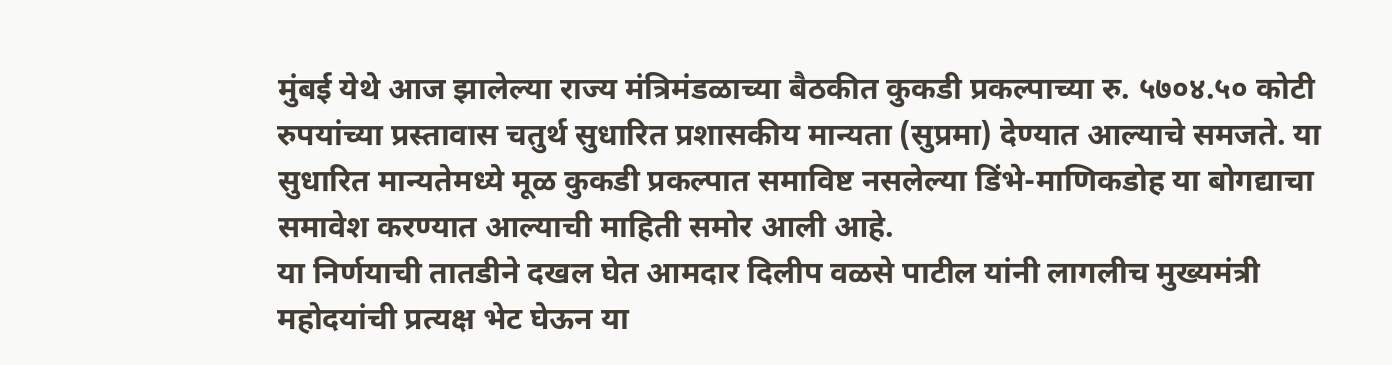मुंबई येथे आज झालेल्या राज्य मंत्रिमंडळाच्या बैठकीत कुकडी प्रकल्पाच्या रु. ५७०४.५० कोटी रुपयांच्या प्रस्तावास चतुर्थ सुधारित प्रशासकीय मान्यता (सुप्रमा) देण्यात आल्याचे समजते. या सुधारित मान्यतेमध्ये मूळ कुकडी प्रकल्पात समाविष्ट नसलेल्या डिंभे-माणिकडोह या बोगद्याचा समावेश करण्यात आल्याची माहिती समोर आली आहे.
या निर्णयाची तातडीने दखल घेत आमदार दिलीप वळसे पाटील यांनी लागलीच मुख्यमंत्री महोदयांची प्रत्यक्ष भेट घेऊन या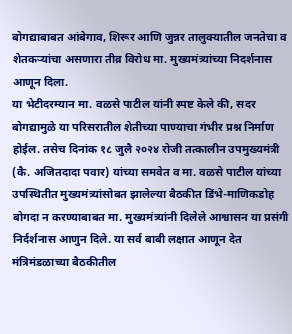बोगद्याबाबत आंबेगाव, शिरूर आणि जुन्नर तालुक्यातील जनतेचा व शेतकऱ्यांचा असणारा तीव्र विरोध मा. मुख्यमंत्र्यांच्या निदर्शनास आणून दिला.
या भेटीदरम्यान मा. वळसे पाटील यांनी स्पष्ट केले की, सदर बोगद्यामुळे या परिसरातील शेतीच्या पाण्याचा गंभीर प्रश्न निर्माण होईल. तसेच दिनांक १८ जुलै २०२४ रोजी तत्कालीन उपमुख्यमंत्री (कै. अजितदादा पवार) यांच्या समवेत व मा. वळसे पाटील यांच्या उपस्थितीत मुख्यमंत्र्यांसोबत झालेल्या बैठकीत डिंभे-माणिकडोह बोगदा न करण्याबाबत मा. मुख्यमंत्र्यांनी दिलेले आश्वासन या प्रसंगी निर्दर्शनास आणुन दिले. या सर्व बाबी लक्षात आणून देत मंत्रिमंडळाच्या बैठकीतील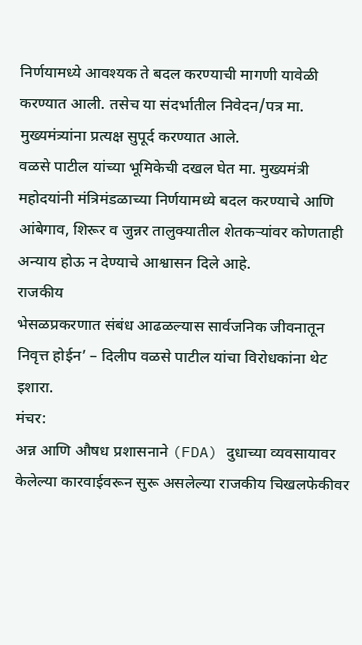निर्णयामध्ये आवश्यक ते बदल करण्याची मागणी यावेळी करण्यात आली. तसेच या संदर्भातील निवेदन/पत्र मा. मुख्यमंत्र्यांना प्रत्यक्ष सुपूर्द करण्यात आले.
वळसे पाटील यांच्या भूमिकेची दखल घेत मा. मुख्यमंत्री महोदयांनी मंत्रिमंडळाच्या निर्णयामध्ये बदल करण्याचे आणि आंबेगाव, शिरूर व जुन्नर तालुक्यातील शेतकऱ्यांवर कोणताही अन्याय होऊ न देण्याचे आश्वासन दिले आहे.
राजकीय
भेसळप्रकरणात संबंध आढळल्यास सार्वजनिक जीवनातून निवृत्त होईन’ – दिलीप वळसे पाटील यांचा विरोधकांना थेट इशारा.
मंचर:
अन्न आणि औषध प्रशासनाने (FDA) दुधाच्या व्यवसायावर केलेल्या कारवाईवरून सुरू असलेल्या राजकीय चिखलफेकीवर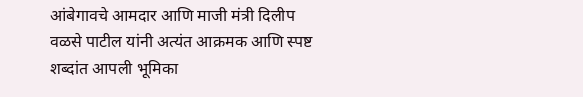आंबेगावचे आमदार आणि माजी मंत्री दिलीप वळसे पाटील यांनी अत्यंत आक्रमक आणि स्पष्ट शब्दांत आपली भूमिका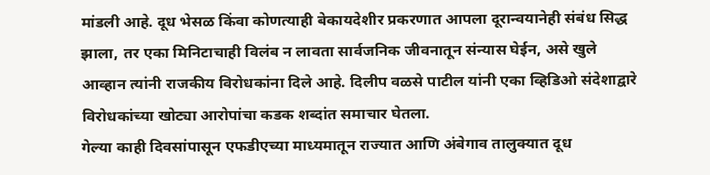मांडली आहे. दूध भेसळ किंवा कोणत्याही बेकायदेशीर प्रकरणात आपला दूरान्वयानेही संबंध सिद्ध झाला, तर एका मिनिटाचाही विलंब न लावता सार्वजनिक जीवनातून संन्यास घेईन, असे खुले आव्हान त्यांनी राजकीय विरोधकांना दिले आहे. दिलीप वळसे पाटील यांनी एका व्हिडिओ संदेशाद्वारे विरोधकांच्या खोट्या आरोपांचा कडक शब्दांत समाचार घेतला.
गेल्या काही दिवसांपासून एफडीएच्या माध्यमातून राज्यात आणि अंबेगाव तालुक्यात दूध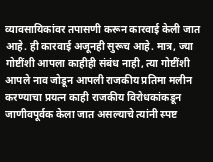व्यावसायिकांवर तपासणी करून कारवाई केली जात आहे. ही कारवाई अजूनही सुरूच आहे. मात्र, ज्या गोष्टींशी आपला काहीही संबंध नाही, त्या गोष्टींशी आपले नाव जोडून आपली राजकीय प्रतिमा मलीन करण्याचा प्रयत्न काही राजकीय विरोधकांकडून जाणीवपूर्वक केला जात असल्याचे त्यांनी स्पष्ट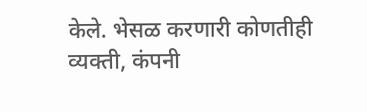केले. भेसळ करणारी कोणतीही व्यक्ती, कंपनी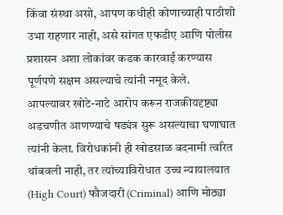किंवा संस्था असो, आपण कधीही कोणाच्याही पाठीशी उभा राहणार नाही, असे सांगत एफडीए आणि पोलीस प्रशासन अशा लोकांवर कडक कारवाई करण्यास पूर्णपणे सक्षम असल्याचे त्यांनी नमूद केले.
आपल्यावर खोटे-नाटे आरोप करून राजकीयदृष्ट्या अडचणीत आणण्याचे षड्यंत्र सुरू असल्याचा घणाघात त्यांनी केला. विरोधकांनी ही खोडसाळ बदनामी त्वरित थांबवली नाही, तर त्यांच्याविरोधात उच्च न्यायालयात (High Court) फौजदारी (Criminal) आणि मोठ्या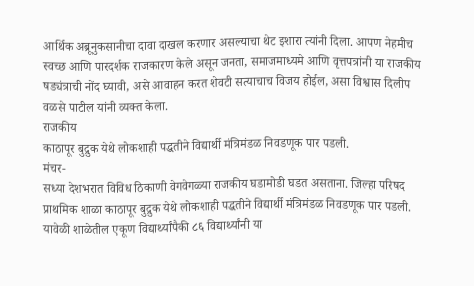आर्थिक अब्रूनुकसानीचा दावा दाखल करणार असल्याचा थेट इशारा त्यांनी दिला. आपण नेहमीच स्वच्छ आणि पारदर्शक राजकारण केले असून जनता, समाजमाध्यमे आणि वृत्तपत्रांनी या राजकीय षड्यंत्राची नोंद घ्यावी, असे आवाहन करत शेवटी सत्याचाच विजय होईल, असा विश्वास दिलीप वळसे पाटील यांनी व्यक्त केला.
राजकीय
काठापूर बुद्रुक येथे लोकशाही पद्धतीने विद्यार्थी मंत्रिमंडळ निवडणूक पार पडली.
मंचर-
सध्या देशभरात विविध ठिकाणी वेगवेगळ्या राजकीय घडामोडी घडत असताना. जिल्हा परिषद प्राथमिक शाळा काठापूर बुद्रुक येथे लोकशाही पद्धतीने विद्यार्थी मंत्रिमंडळ निवडणूक पार पडली. यावेळी शाळेतील एकूण विद्यार्थ्यांपैकी ८६ विद्यार्थ्यांनी या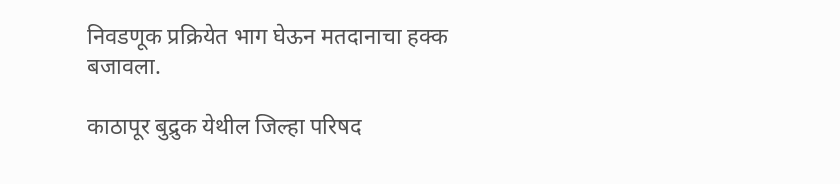निवडणूक प्रक्रियेत भाग घेऊन मतदानाचा हक्क बजावला.

काठापूर बुद्रुक येथील जिल्हा परिषद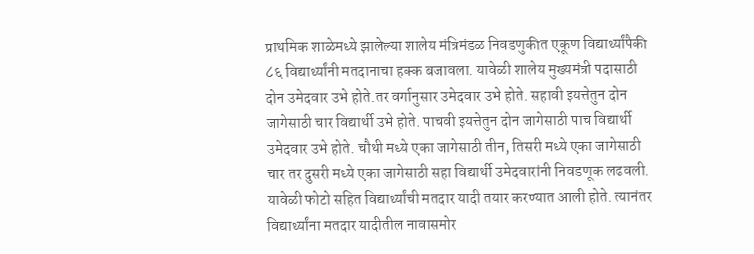प्राथमिक शाळेमध्ये झालेल्या शालेय मंत्रिमंडळ निवडणुकीत एकूण विद्यार्थ्यांपैकी ८६ विद्यार्थ्यांनी मतदानाचा हक्क बजावला. यावेळी शालेय मुख्यमंत्री पदासाठी दोन उमेदवार उभे होते.तर वर्गानुसार उमेदवार उभे होते. सहावी इयत्तेतुन दोन जागेसाठी चार विद्यार्थी उभे होते. पाचवी इयत्तेतुन दोन जागेसाठी पाच विद्यार्थी उमेदवार उभे होते. चौथी मध्ये एका जागेसाठी तीन, तिसरी मध्ये एका जागेसाठी चार तर दुसरी मध्ये एका जागेसाठी सहा विद्यार्थी उमेदवारांनी निवडणूक लढवली.
यावेळी फोटो सहित विद्यार्थ्यांची मतदार यादी तयार करण्यात आली होते. त्यानंतर विद्यार्थ्यांना मतदार यादीतील नावासमोर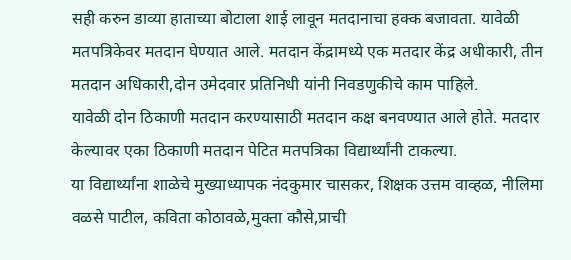सही करुन डाव्या हाताच्या बोटाला शाई लावून मतदानाचा हक्क बजावता. यावेळी मतपत्रिकेवर मतदान घेण्यात आले. मतदान केंद्रामध्ये एक मतदार केंद्र अधीकारी, तीन मतदान अधिकारी,दोन उमेदवार प्रतिनिधी यांनी निवडणुकीचे काम पाहिले.
यावेळी दोन ठिकाणी मतदान करण्यासाठी मतदान कक्ष बनवण्यात आले होते. मतदार केल्यावर एका ठिकाणी मतदान पेटित मतपत्रिका विद्यार्थ्यांनी टाकल्या.
या विद्यार्थ्यांना शाळेचे मुख्याध्यापक नंदकुमार चासकर, शिक्षक उत्तम वाव्हळ, नीलिमा वळसे पाटील, कविता कोठावळे,मुक्ता कौसे,प्राची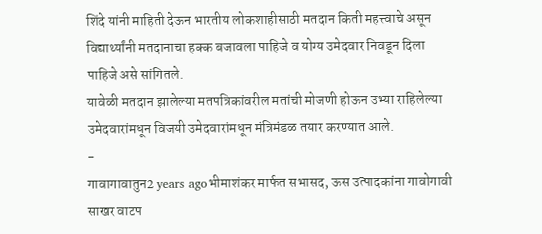शिंदे यांनी माहिती देऊन भारतीय लोकशाहीसाठी मतदान किती महत्त्वाचे असून विद्यार्थ्यांनी मतदानाचा हक्क बजावला पाहिजे व योग्य उमेदवार निवडून दिला पाहिजे असे सांगितले.
यावेळी मतदान झालेल्या मतपत्रिकांवरील मतांची मोजणी होऊन उभ्या राहिलेल्या उमेदवारांमधून विजयी उमेदवारांमधून मंत्रिमंडळ तयार करण्यात आले.
-
गावागावातुन2 years agoभीमाशंकर मार्फत सभासद, ऊस उत्पादकांना गावोगावी साखर वाटप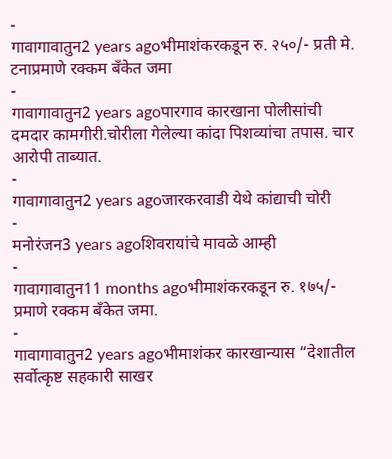-
गावागावातुन2 years agoभीमाशंकरकडून रु. २५०/- प्रती मे. टनाप्रमाणे रक्कम बँकेत जमा
-
गावागावातुन2 years agoपारगाव कारखाना पोलीसांची दमदार कामगीरी.चोरीला गेलेल्या कांदा पिशव्यांचा तपास. चार आरोपी ताब्यात.
-
गावागावातुन2 years agoजारकरवाडी येथे कांद्याची चोरी
-
मनोरंजन3 years agoशिवरायांचे मावळे आम्ही
-
गावागावातुन11 months agoभीमाशंकरकडून रु. १७५/- प्रमाणे रक्कम बँकेत जमा.
-
गावागावातुन2 years agoभीमाशंकर कारखान्यास “देशातील सर्वोत्कृष्ट सहकारी साखर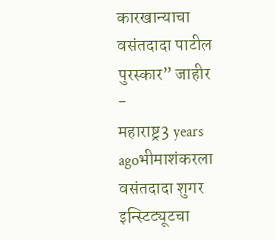कारखान्याचा वसंतदादा पाटील पुरस्कार” जाहीर
-
महाराष्ट्र3 years agoभीमाशंकरला वसंतदादा शुगर इन्स्टिट्यूटचा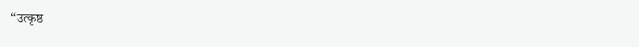“उत्कृष्ठ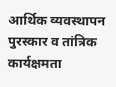आर्थिक व्यवस्थापन पुरस्कार व तांत्रिक कार्यक्षमता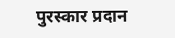पुरस्कार प्रदान